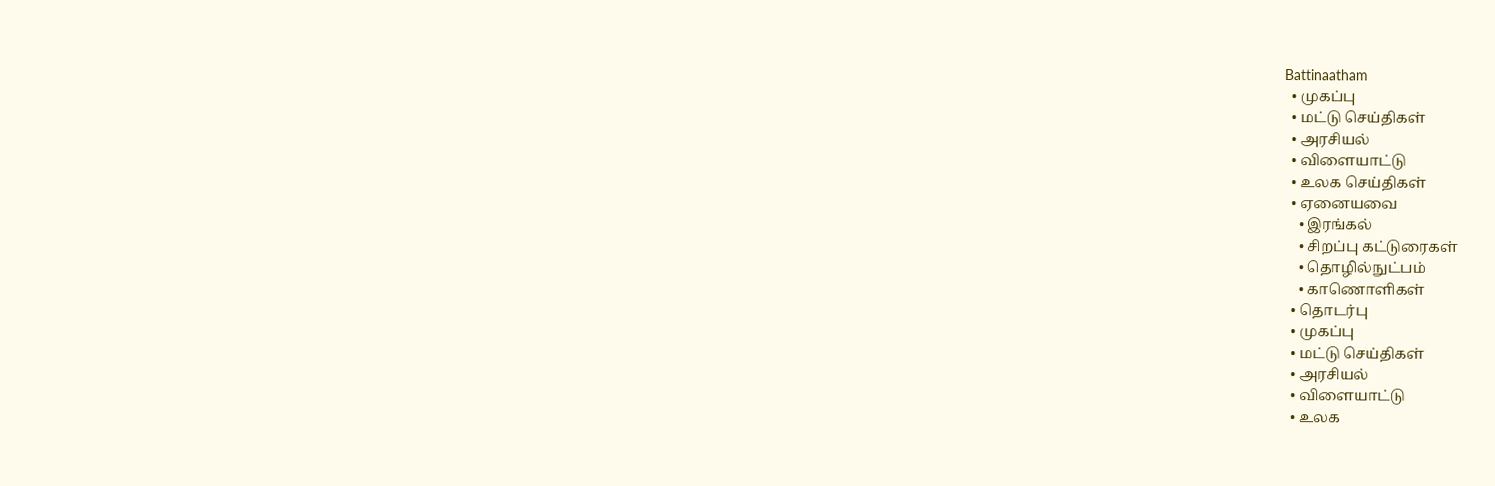Battinaatham
  • முகப்பு
  • மட்டு செய்திகள்
  • அரசியல்
  • விளையாட்டு
  • உலக செய்திகள்
  • ஏனையவை
    • இரங்கல்
    • சிறப்பு கட்டுரைகள்
    • தொழில்நுட்பம்
    • காணொளிகள்
  • தொடர்பு
  • முகப்பு
  • மட்டு செய்திகள்
  • அரசியல்
  • விளையாட்டு
  • உலக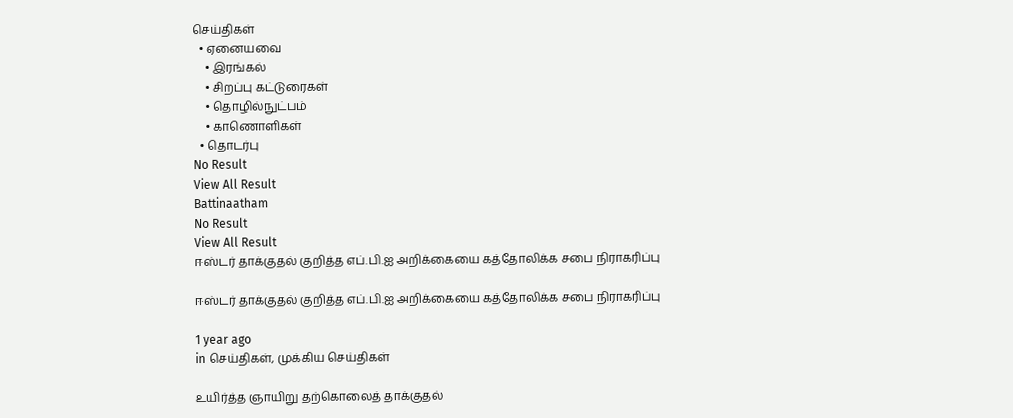செய்திகள்
  • ஏனையவை
    • இரங்கல்
    • சிறப்பு கட்டுரைகள்
    • தொழில்நுட்பம்
    • காணொளிகள்
  • தொடர்பு
No Result
View All Result
Battinaatham
No Result
View All Result
ஈஸ்டர் தாக்குதல் குறித்த எப்.பி.ஐ அறிக்கையை கத்தோலிக்க சபை நிராகரிப்பு

ஈஸ்டர் தாக்குதல் குறித்த எப்.பி.ஐ அறிக்கையை கத்தோலிக்க சபை நிராகரிப்பு

1 year ago
in செய்திகள், முக்கிய செய்திகள்

உயிர்த்த ஞாயிறு தற்கொலைத் தாக்குதல்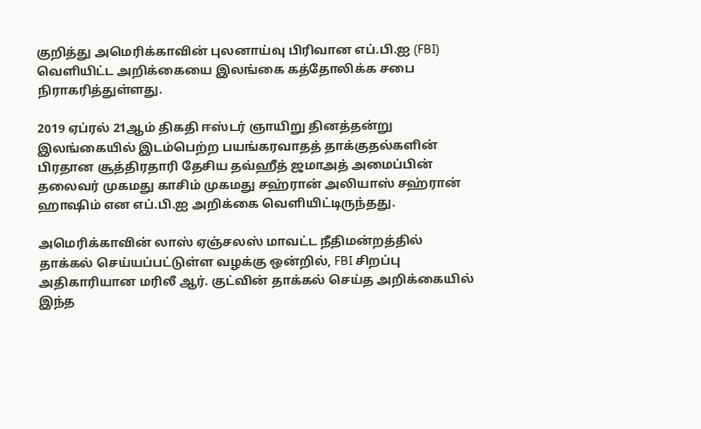குறித்து அமெரிக்காவின் புலனாய்வு பிரிவான எப்.பி.ஐ (FBI) வெளியிட்ட அறிக்கையை இலங்கை கத்தோலிக்க சபை நிராகரித்துள்ளது.

2019 ஏப்ரல் 21ஆம் திகதி ஈஸ்டர் ஞாயிறு தினத்தன்று இலங்கையில் இடம்பெற்ற பயங்கரவாதத் தாக்குதல்களின் பிரதான சூத்திரதாரி தேசிய தவ்ஹீத் ஜமாஅத் அமைப்பின் தலைவர் முகமது காசிம் முகமது சஹ்ரான் அலியாஸ் சஹ்ரான் ஹாஷிம் என எப்.பி.ஐ அறிக்கை வெளியிட்டிருந்தது.

அமெரிக்காவின் லாஸ் ஏஞ்சலஸ் மாவட்ட நீதிமன்றத்தில் தாக்கல் செய்யப்பட்டுள்ள வழக்கு ஒன்றில், FBI சிறப்பு அதிகாரியான மரிலீ ஆர். குட்வின் தாக்கல் செய்த அறிக்கையில் இந்த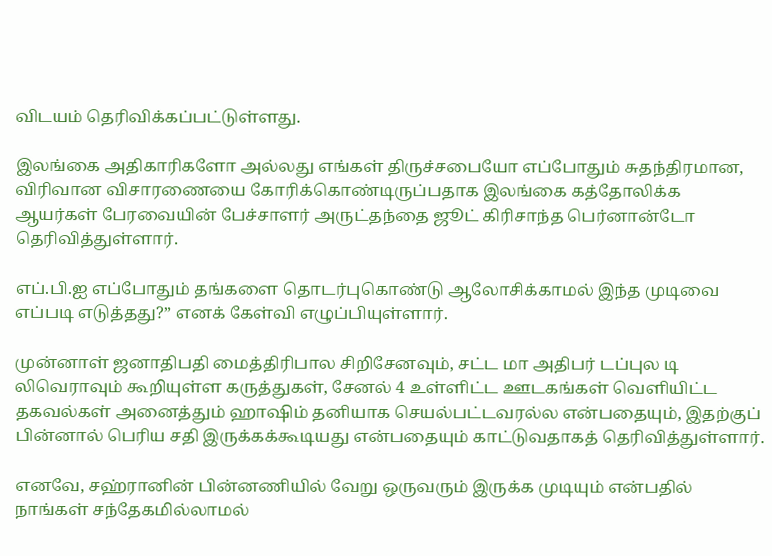விடயம் தெரிவிக்கப்பட்டுள்ளது.

இலங்கை அதிகாரிகளோ அல்லது எங்கள் திருச்சபையோ எப்போதும் சுதந்திரமான, விரிவான விசாரணையை கோரிக்கொண்டிருப்பதாக இலங்கை கத்தோலிக்க ஆயர்கள் பேரவையின் பேச்சாளர் அருட்தந்தை ஜூட் கிரிசாந்த பெர்னான்டோ தெரிவித்துள்ளார்.

எப்.பி.ஐ எப்போதும் தங்களை தொடர்புகொண்டு ஆலோசிக்காமல் இந்த முடிவை எப்படி எடுத்தது?” எனக் கேள்வி எழுப்பியுள்ளார்.

முன்னாள் ஜனாதிபதி மைத்திரிபால சிறிசேனவும், சட்ட மா அதிபர் டப்புல டி லிவெராவும் கூறியுள்ள கருத்துகள், சேனல் 4 உள்ளிட்ட ஊடகங்கள் வெளியிட்ட தகவல்கள் அனைத்தும் ஹாஷிம் தனியாக செயல்பட்டவரல்ல என்பதையும், இதற்குப் பின்னால் பெரிய சதி இருக்கக்கூடியது என்பதையும் காட்டுவதாகத் தெரிவித்துள்ளார்.

எனவே, சஹ்ரானின் பின்னணியில் வேறு ஒருவரும் இருக்க முடியும் என்பதில் நாங்கள் சந்தேகமில்லாமல்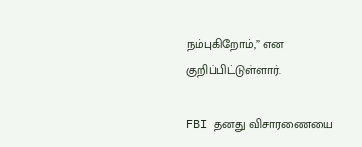நம்புகிறோம்,” என குறிப்பிட்டுள்ளார்.

FBI தனது விசாரணையை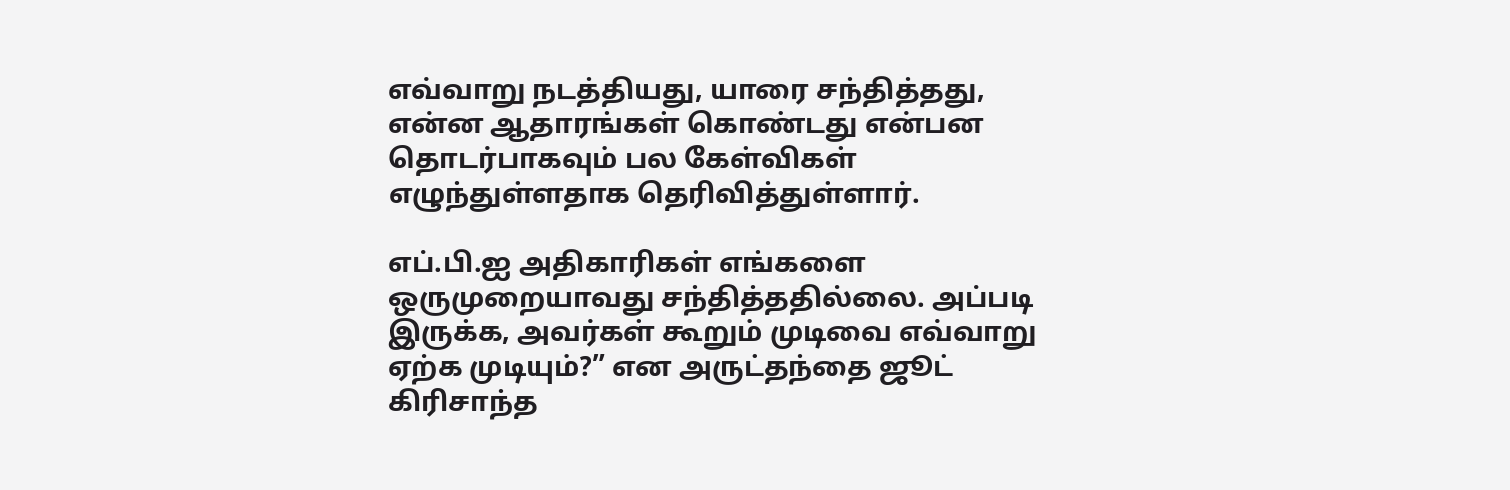எவ்வாறு நடத்தியது, யாரை சந்தித்தது, என்ன ஆதாரங்கள் கொண்டது என்பன தொடர்பாகவும் பல கேள்விகள் எழுந்துள்ளதாக தெரிவித்துள்ளார்.

எப்.பி.ஐ அதிகாரிகள் எங்களை ஒருமுறையாவது சந்தித்ததில்லை. அப்படி இருக்க, அவர்கள் கூறும் முடிவை எவ்வாறு ஏற்க முடியும்?” என அருட்தந்தை ஜூட் கிரிசாந்த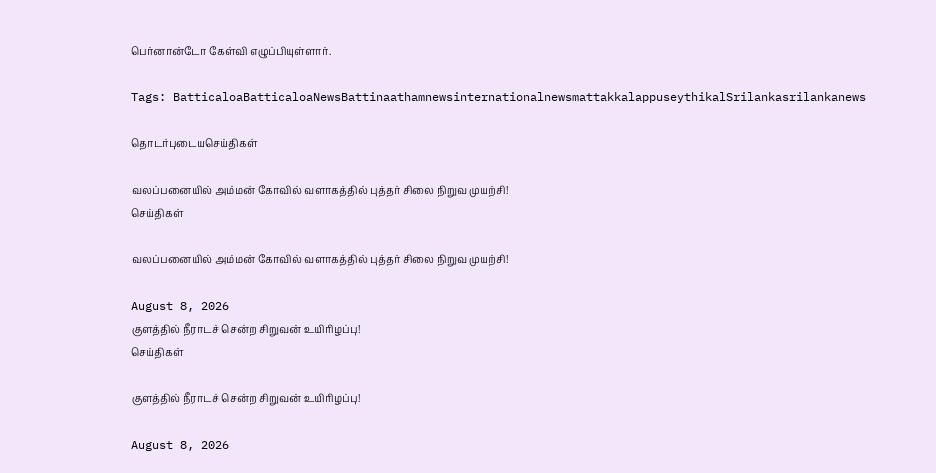பெர்னான்டோ கேள்வி எழுப்பியுள்ளார்.

Tags: BatticaloaBatticaloaNewsBattinaathamnewsinternationalnewsmattakkalappuseythikalSrilankasrilankanews

தொடர்புடையசெய்திகள்

வலப்பனையில் அம்மன் கோவில் வளாகத்தில் புத்தர் சிலை நிறுவ முயற்சி!
செய்திகள்

வலப்பனையில் அம்மன் கோவில் வளாகத்தில் புத்தர் சிலை நிறுவ முயற்சி!

August 8, 2026
குளத்தில் நீராடச் சென்ற சிறுவன் உயிரிழப்பு!
செய்திகள்

குளத்தில் நீராடச் சென்ற சிறுவன் உயிரிழப்பு!

August 8, 2026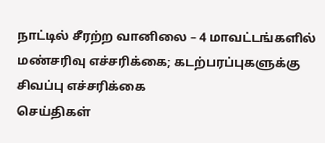நாட்டில் சீரற்ற வானிலை – 4 மாவட்டங்களில் மண்சரிவு எச்சரிக்கை; கடற்பரப்புகளுக்கு சிவப்பு எச்சரிக்கை
செய்திகள்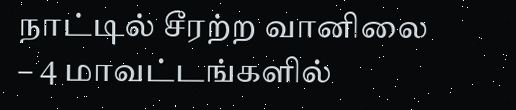நாட்டில் சீரற்ற வானிலை – 4 மாவட்டங்களில்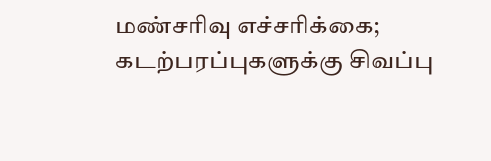மண்சரிவு எச்சரிக்கை; கடற்பரப்புகளுக்கு சிவப்பு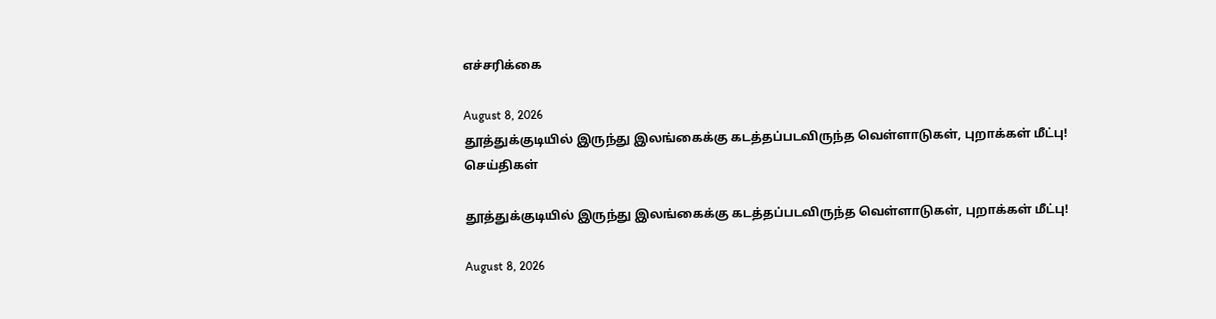எச்சரிக்கை

August 8, 2026
தூத்துக்குடியில் இருந்து இலங்கைக்கு கடத்தப்படவிருந்த வெள்ளாடுகள், புறாக்கள் மீட்பு!
செய்திகள்

தூத்துக்குடியில் இருந்து இலங்கைக்கு கடத்தப்படவிருந்த வெள்ளாடுகள், புறாக்கள் மீட்பு!

August 8, 2026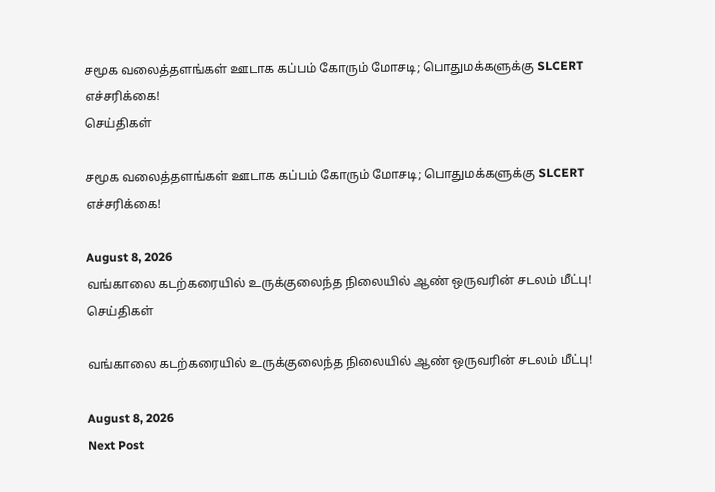சமூக வலைத்தளங்கள் ஊடாக கப்பம் கோரும் மோசடி; பொதுமக்களுக்கு SLCERT எச்சரிக்கை!
செய்திகள்

சமூக வலைத்தளங்கள் ஊடாக கப்பம் கோரும் மோசடி; பொதுமக்களுக்கு SLCERT எச்சரிக்கை!

August 8, 2026
வங்காலை கடற்கரையில் உருக்குலைந்த நிலையில் ஆண் ஒருவரின் சடலம் மீட்பு!
செய்திகள்

வங்காலை கடற்கரையில் உருக்குலைந்த நிலையில் ஆண் ஒருவரின் சடலம் மீட்பு!

August 8, 2026
Next Post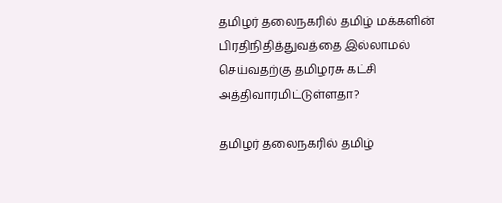தமிழர் தலைநகரில் தமிழ் மக்களின் பிரதிநிதித்துவத்தை இல்லாமல் செய்வதற்கு தமிழரசு கட்சி அத்திவாரமிட்டுள்ளதா?

தமிழர் தலைநகரில் தமிழ்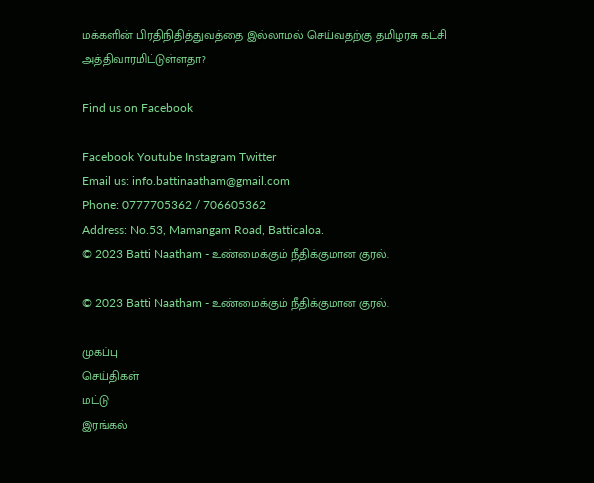மக்களின் பிரதிநிதித்துவத்தை இல்லாமல் செய்வதற்கு தமிழரசு கட்சி அத்திவாரமிட்டுள்ளதா?

Find us on Facebook

Facebook Youtube Instagram Twitter
Email us: info.battinaatham@gmail.com
Phone: 0777705362 / 706605362
Address: No.53, Mamangam Road, Batticaloa.
© 2023 Batti Naatham - உண்மைக்கும் நீதிக்குமான குரல்.

© 2023 Batti Naatham - உண்மைக்கும் நீதிக்குமான குரல்.

முகப்பு
செய்திகள்
மட்டு
இரங்கல்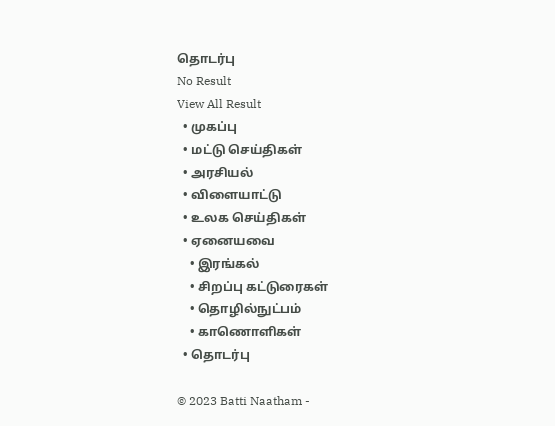தொடர்பு
No Result
View All Result
  • முகப்பு
  • மட்டு செய்திகள்
  • அரசியல்
  • விளையாட்டு
  • உலக செய்திகள்
  • ஏனையவை
    • இரங்கல்
    • சிறப்பு கட்டுரைகள்
    • தொழில்நுட்பம்
    • காணொளிகள்
  • தொடர்பு

© 2023 Batti Naatham -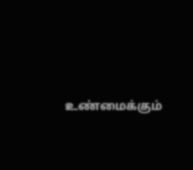உண்மைக்கும்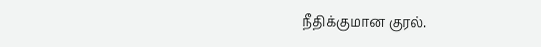நீதிக்குமான குரல்.